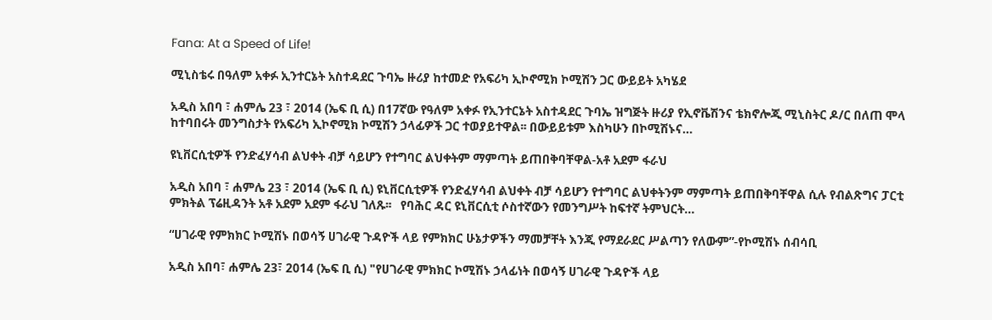Fana: At a Speed of Life!

ሚኒስቴሩ በዓለም አቀፉ ኢንተርኔት አስተዳደር ጉባኤ ዙሪያ ከተመድ የአፍሪካ ኢኮኖሚክ ኮሚሽን ጋር ውይይት አካሄደ

አዲስ አበባ ፣ ሐምሌ 23 ፣ 2014 (ኤፍ ቢ ሲ) በ17ኛው የዓለም አቀፉ የኢንተርኔት አስተዳደር ጉባኤ ዝግጅት ዙሪያ የኢኖቬሽንና ቴክኖሎጂ ሚኒስትር ዶ/ር በለጠ ሞላ ከተባበሩት መንግስታት የአፍሪካ ኢኮኖሚክ ኮሚሽን ኃላፊዎች ጋር ተወያይተዋል፡፡ በውይይቱም እስካሁን በኮሚሽኑና…

ዩኒቨርሲቲዎች የንድፈሃሳብ ልህቀት ብቻ ሳይሆን የተግባር ልህቀትም ማምጣት ይጠበቅባቸዋል-አቶ አደም ፋራህ

አዲስ አበባ ፣ ሐምሌ 23 ፣ 2014 (ኤፍ ቢ ሲ) ዩኒቨርሲቲዎች የንድፈሃሳብ ልህቀት ብቻ ሳይሆን የተግባር ልህቀትንም ማምጣት ይጠበቅባቸዋል ሲሉ የብልጽግና ፓርቲ ምክትል ፕሬዚዳንት አቶ አደም አደም ፋራህ ገለጹ፡፡   የባሕር ዳር ዩኒቨርሲቲ ሶስተኛውን የመንግሥት ከፍተኛ ትምህርት…

“ሀገራዊ የምክክር ኮሚሽኑ በወሳኝ ሀገራዊ ጉዳዮች ላይ የምክክር ሁኔታዎችን ማመቻቸት እንጂ የማደራደር ሥልጣን የለውም”-የኮሚሽኑ ሰብሳቢ

አዲስ አበባ፣ ሐምሌ 23፣ 2014 (ኤፍ ቢ ሲ) "የሀገራዊ ምክክር ኮሚሽኑ ኃላፊነት በወሳኝ ሀገራዊ ጉዳዮች ላይ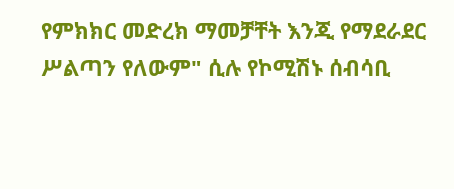የምክክር መድረክ ማመቻቸት እንጂ የማደራደር ሥልጣን የለውም" ሲሉ የኮሚሽኑ ሰብሳቢ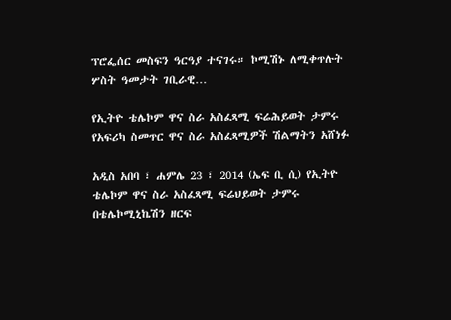ፕሮፌሰር መስፍን ዓርዓያ ተናገሩ። ኮሚሽኑ ለሚቀጥሉት ሦስት ዓመታት ገቢራዊ…

የኢትዮ ቴሌኮም ዋና ስራ አስፈጻሚ ፍሬሕይወት ታምሩ የአፍሪካ ስመጥር ዋና ስራ አስፈጻሚዎች ሽልማትን አሸነፉ

አዲስ አበባ ፣ ሐምሌ 23 ፣ 2014 (ኤፍ ቢ ሲ) የኢትዮ ቴሌኮም ዋና ስራ አስፈጻሚ ፍሬህይወት ታምሩ በቴሌኮሚኒኬሽን ዘርፍ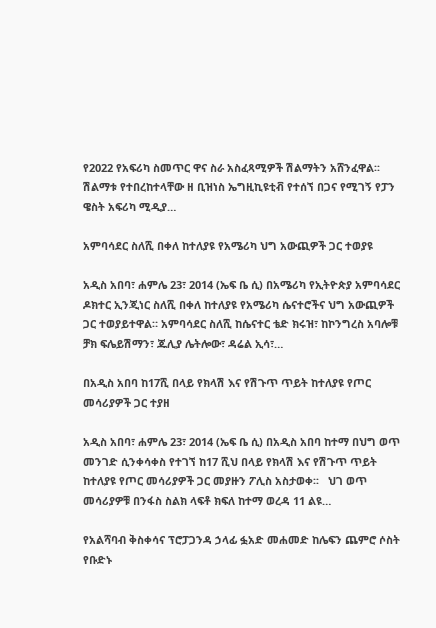የ2022 የአፍሪካ ስመጥር ዋና ስራ አስፈጻሚዎች ሽልማትን አሸንፈዋል፡፡ ሽልማቱ የተበረከተላቸው ዘ ቢዝነስ ኤግዚኪዩቲቭ የተሰኘ በጋና የሚገኝ የፓን ዌስት አፍሪካ ሚዲያ…

አምባሳደር ስለሺ በቀለ ከተለያዩ የአሜሪካ ህግ አውጪዎች ጋር ተወያዩ

አዲስ አበባ፣ ሐምሌ 23፣ 2014 (ኤፍ ቤ ሲ) በአሜሪካ የኢትዮጵያ አምባሳደር ዶክተር ኢንጂነር ስለሺ በቀለ ከተለያዩ የአሜሪካ ሴናተሮችና ህግ አውጪዎች ጋር ተወያይተዋል። አምባሳደር ስለሺ ከሴናተር ቴድ ክሩዝ፣ ከኮንግረስ አባሎቹ ቻክ ፍሌይሽማን፣ ጁሊያ ሌትሎው፣ ዳሬል ኢሳ፣…

በአዲስ አበባ ከ17ሺ በላይ የክላሽ እና የሽጉጥ ጥይት ከተለያዩ የጦር መሳሪያዎች ጋር ተያዘ

አዲስ አበባ፣ ሐምሌ 23፣ 2014 (ኤፍ ቤ ሲ) በአዲስ አበባ ከተማ በህግ ወጥ መንገድ ሲንቀሳቀስ የተገኘ ከ17 ሺህ በላይ የክላሽ እና የሽጉጥ ጥይት ከተለያዩ የጦር መሳሪያዎች ጋር መያዙን ፖሊስ አስታወቀ፡፡   ህገ ወጥ መሳሪያዎቹ በንፋስ ስልክ ላፍቶ ክፍለ ከተማ ወረዳ 11 ልዩ…

የአልሻባብ ቅስቀሳና ፕሮፓጋንዳ ኃላፊ ፏአድ መሐመድ ከሌፍን ጨምሮ ሶስት የቡድኑ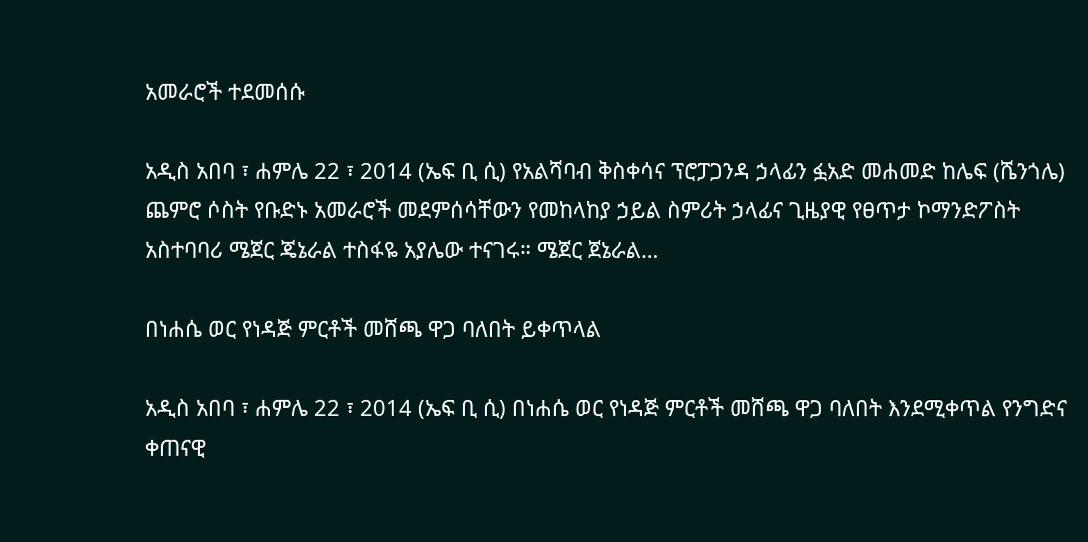አመራሮች ተደመሰሱ

አዲስ አበባ ፣ ሐምሌ 22 ፣ 2014 (ኤፍ ቢ ሲ) የአልሻባብ ቅስቀሳና ፕሮፓጋንዳ ኃላፊን ፏአድ መሐመድ ከሌፍ (ሼንጎሌ) ጨምሮ ሶስት የቡድኑ አመራሮች መደምሰሳቸውን የመከላከያ ኃይል ስምሪት ኃላፊና ጊዜያዊ የፀጥታ ኮማንድፖስት አስተባባሪ ሜጀር ጄኔራል ተስፋዬ አያሌው ተናገሩ። ሜጀር ጀኔራል…

በነሐሴ ወር የነዳጅ ምርቶች መሸጫ ዋጋ ባለበት ይቀጥላል

አዲስ አበባ ፣ ሐምሌ 22 ፣ 2014 (ኤፍ ቢ ሲ) በነሐሴ ወር የነዳጅ ምርቶች መሸጫ ዋጋ ባለበት እንደሚቀጥል የንግድና ቀጠናዊ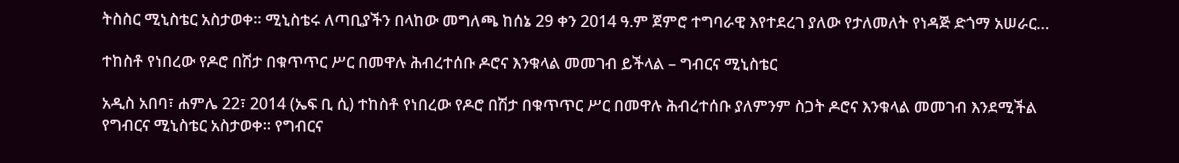ትስስር ሚኒስቴር አስታወቀ። ሚኒስቴሩ ለጣቢያችን በላከው መግለጫ ከሰኔ 29 ቀን 2014 ዓ.ም ጀምሮ ተግባራዊ እየተደረገ ያለው የታለመለት የነዳጅ ድጎማ አሠራር…

ተከስቶ የነበረው የዶሮ በሽታ በቁጥጥር ሥር በመዋሉ ሕብረተሰቡ ዶሮና እንቁላል መመገብ ይችላል – ግብርና ሚኒስቴር

አዲስ አበባ፣ ሐምሌ 22፣ 2014 (ኤፍ ቢ ሲ) ተከስቶ የነበረው የዶሮ በሽታ በቁጥጥር ሥር በመዋሉ ሕብረተሰቡ ያለምንም ስጋት ዶሮና እንቁላል መመገብ እንደሚችል የግብርና ሚኒስቴር አስታወቀ። የግብርና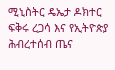ሚኒስትር ዴኤታ ዶክተር ፍቅሩ ረጋሳ እና የኢትዮጵያ ሕብረተሰብ ጤና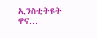ኢንስቲትዩት ዋና…